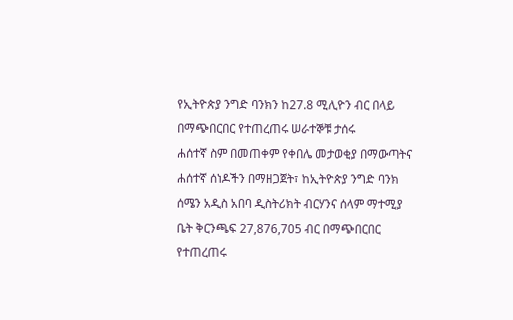የኢትዮጵያ ንግድ ባንክን ከ27.8 ሚሊዮን ብር በላይ በማጭበርበር የተጠረጠሩ ሠራተኞቹ ታሰሩ
ሐሰተኛ ስም በመጠቀም የቀበሌ መታወቂያ በማውጣትና ሐሰተኛ ሰነዶችን በማዘጋጀት፣ ከኢትዮጵያ ንግድ ባንክ ሰሜን አዲስ አበባ ዲስትሪክት ብርሃንና ሰላም ማተሚያ ቤት ቅርንጫፍ 27,876,705 ብር በማጭበርበር የተጠረጠሩ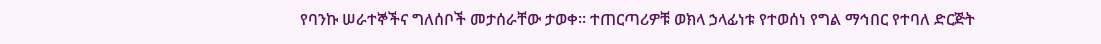የባንኩ ሠራተኞችና ግለሰቦች መታሰራቸው ታወቀ፡፡ ተጠርጣሪዎቹ ወክላ ኃላፊነቱ የተወሰነ የግል ማኅበር የተባለ ድርጅት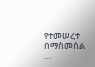የተመሠረተ በማስመሰል …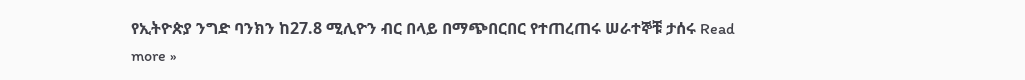የኢትዮጵያ ንግድ ባንክን ከ27.8 ሚሊዮን ብር በላይ በማጭበርበር የተጠረጠሩ ሠራተኞቹ ታሰሩ Read more »